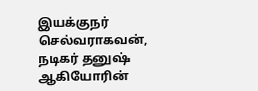இயக்குநர் செல்வராகவன், நடிகர் தனுஷ் ஆகியோரின்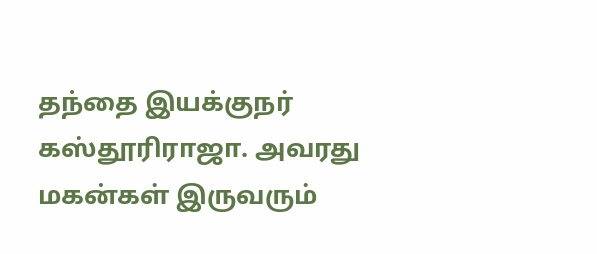தந்தை இயக்குநர் கஸ்தூரிராஜா. அவரது மகன்கள் இருவரும்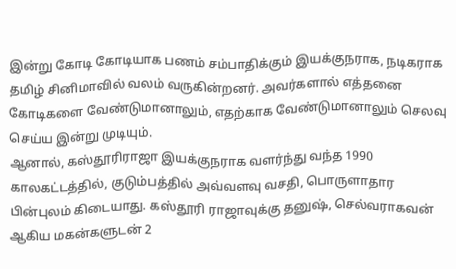இன்று கோடி கோடியாக பணம் சம்பாதிக்கும் இயக்குநராக, நடிகராக தமிழ் சினிமாவில் வலம் வருகின்றனர். அவர்களால் எத்தனை கோடிகளை வேண்டுமானாலும், எதற்காக வேண்டுமானாலும் செலவு செய்ய இன்று முடியும்.
ஆனால், கஸ்தூரிராஜா இயக்குநராக வளர்ந்து வந்த 1990 காலகட்டத்தில், குடும்பத்தில் அவ்வளவு வசதி, பொருளாதார பின்புலம் கிடையாது. கஸ்தூரி ராஜாவுக்கு தனுஷ், செல்வராகவன் ஆகிய மகன்களுடன் 2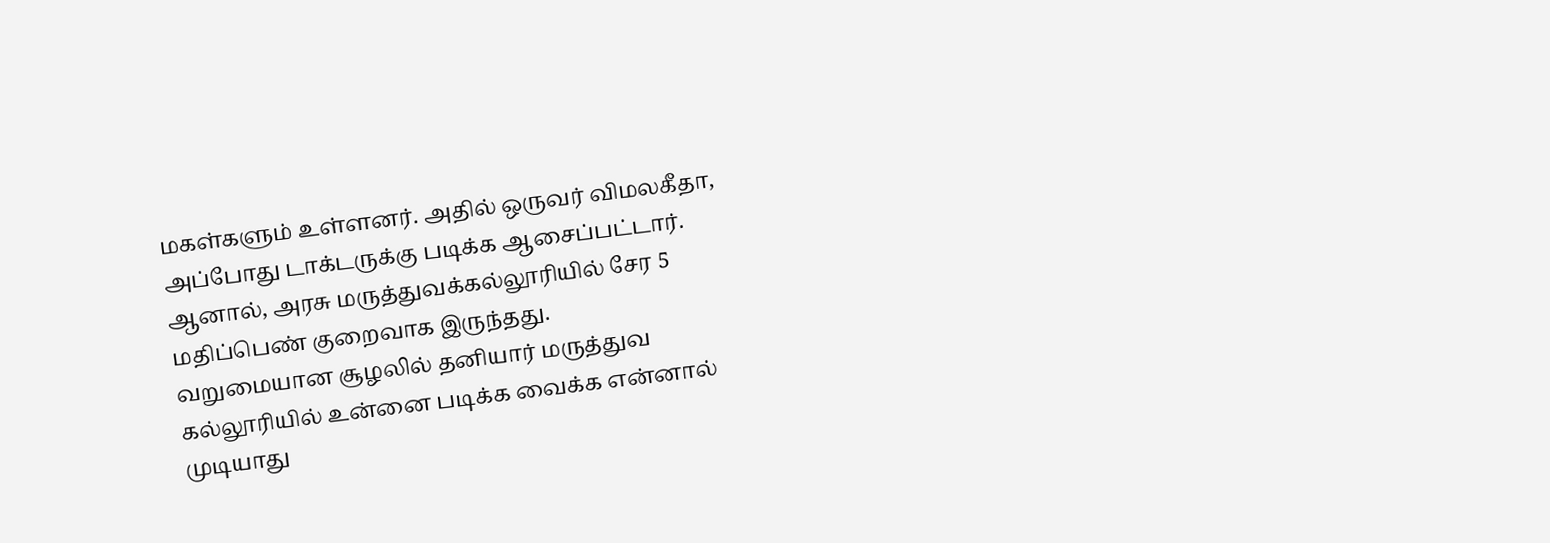மகள்களும் உள்ளனர். அதில் ஒருவர் விமலகீதா, அப்போது டாக்டருக்கு படிக்க ஆசைப்பட்டார். ஆனால், அரசு மருத்துவக்கல்லூரியில் சேர 5 மதிப்பெண் குறைவாக இருந்தது.
வறுமையான சூழலில் தனியார் மருத்துவ கல்லூரியில் உன்னை படிக்க வைக்க என்னால் முடியாது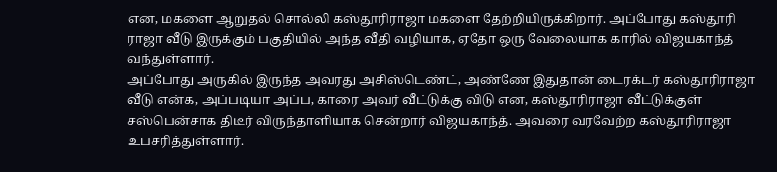என, மகளை ஆறுதல் சொல்லி கஸ்தூரிராஜா மகளை தேற்றியிருக்கிறார். அப்போது கஸ்தூரி ராஜா வீடு இருக்கும் பகுதியில் அந்த வீதி வழியாக, ஏதோ ஒரு வேலையாக காரில் விஜயகாந்த் வந்துள்ளார்.
அப்போது அருகில் இருந்த அவரது அசிஸ்டெண்ட், அண்ணே இதுதான் டைரக்டர் கஸ்தூரிராஜா வீடு என்க, அப்படியா அப்ப, காரை அவர் வீட்டுக்கு விடு என, கஸ்தூரிராஜா வீட்டுக்குள் சஸ்பென்சாக திடீர் விருந்தாளியாக சென்றார் விஜயகாந்த். அவரை வரவேற்ற கஸ்தூரிராஜா உபசரித்துள்ளார்.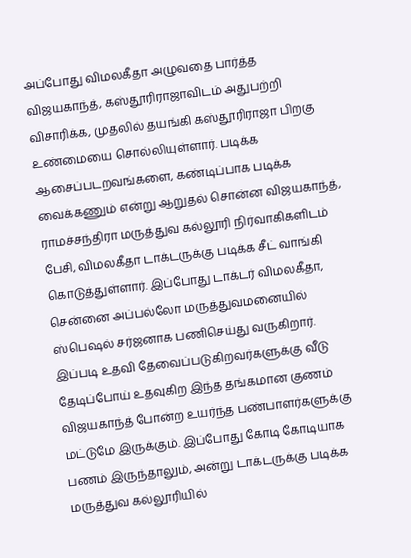அப்போது விமலகீதா அழுவதை பார்த்த விஜயகாந்த், கஸ்தூரிராஜாவிடம் அதுபற்றி விசாரிக்க, முதலில் தயங்கி கஸ்தூரிராஜா பிறகு உண்மையை சொல்லியுள்ளார். படிக்க ஆசைப்படறவங்களை, கண்டிப்பாக படிக்க வைக்கணும் என்று ஆறுதல் சொன்ன விஜயகாந்த், ராமச்சந்திரா மருத்துவ கல்லூரி நிர்வாகிகளிடம் பேசி, விமலகீதா டாக்டருக்கு படிக்க சீட் வாங்கி கொடுத்துள்ளார். இப்போது டாக்டர் விமலகீதா, சென்னை அப்பல்லோ மருத்துவமனையில் ஸ்பெஷல் சர்ஜனாக பணிசெய்து வருகிறார்.
இப்படி உதவி தேவைப்படுகிறவர்களுக்கு வீடு தேடிப்போய் உதவுகிற இந்த தங்கமான குணம் விஜயகாந்த் போன்ற உயர்ந்த பண்பாளர்களுக்கு மட்டுமே இருக்கும். இப்போது கோடி கோடியாக பணம் இருந்தாலும், அன்று டாக்டருக்கு படிக்க மருத்துவ கல்லூரியில்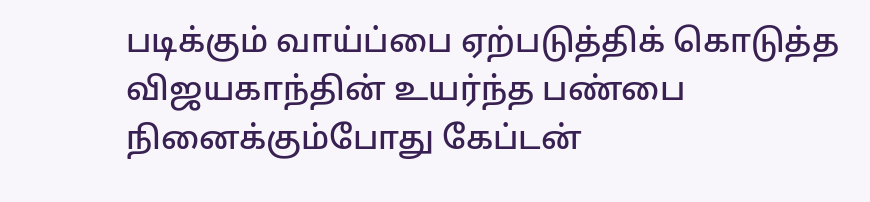படிக்கும் வாய்ப்பை ஏற்படுத்திக் கொடுத்த விஜயகாந்தின் உயர்ந்த பண்பை நினைக்கும்போது கேப்டன்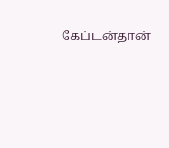கேப்டன்தான்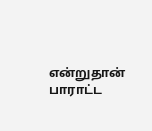என்றுதான் பாராட்ட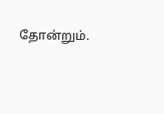தோன்றும்.